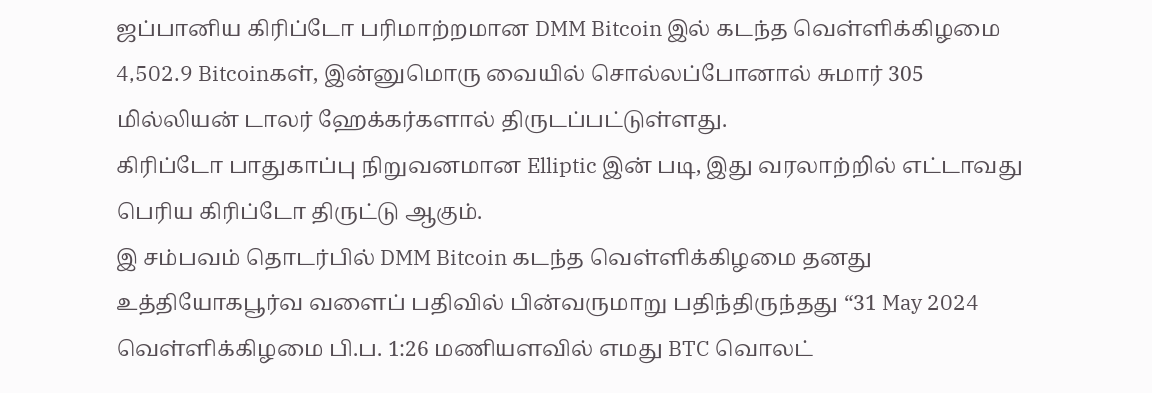ஜப்பானிய கிரிப்டோ பரிமாற்றமான DMM Bitcoin இல் கடந்த வெள்ளிக்கிழமை 4,502.9 Bitcoinகள், இன்னுமொரு வையில் சொல்லப்போனால் சுமார் 305 மில்லியன் டாலர் ஹேக்கர்களால் திருடப்பட்டுள்ளது.
கிரிப்டோ பாதுகாப்பு நிறுவனமான Elliptic இன் படி, இது வரலாற்றில் எட்டாவது பெரிய கிரிப்டோ திருட்டு ஆகும்.
இ சம்பவம் தொடர்பில் DMM Bitcoin கடந்த வெள்ளிக்கிழமை தனது உத்தியோகபூர்வ வளைப் பதிவில் பின்வருமாறு பதிந்திருந்தது “31 May 2024 வெள்ளிக்கிழமை பி.ப. 1:26 மணியளவில் எமது BTC வொலட்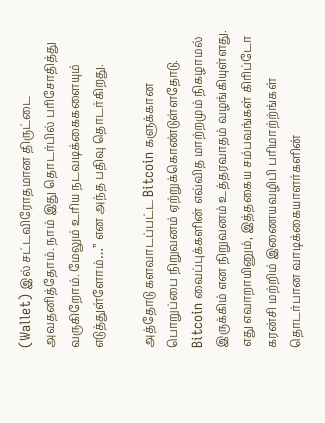(Wallet) இல் சட்டவிரோதமான திருட்டை அவதனித்தோம். நாம் இது தொடர்பில் பரிசோதித்து வருகிறோம். மேலும் உரிய நடவடிக்கைகளையும் எடுத்துள்ளோம்…” என அந்த பதிவு தொடர்கிறது.

அத்தோடு களவாடப்பட்ட Bitcoin களுக்கான பொறுப்பை நிறுவனம் ஏற்றுக்கொண்டுள்ளதோடு. Bitcoin வைப்புக்களின் எவ்வித மாற்றமும் நிகழாமல் இருக்கிம் என நிறுவனம் உத்தரவாதம் வழங்கியுள்ளது.
எது எவாறாயினும், இத்தகைய சம்பவங்கள் கிரிப்டோ கரன்சி மற்றிம் இணையவழிபி பரிமாற்ற்ங்கள் தொடர்பான வாடிக்கையாளர்களின்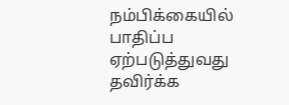நம்பிக்கையில் பாதிப்ப ஏற்படுத்துவது தவிர்க்க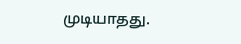முடியாதது.